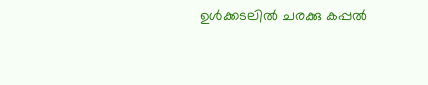ഉൾക്കടലിൽ ചരക്കു കപ്പൽ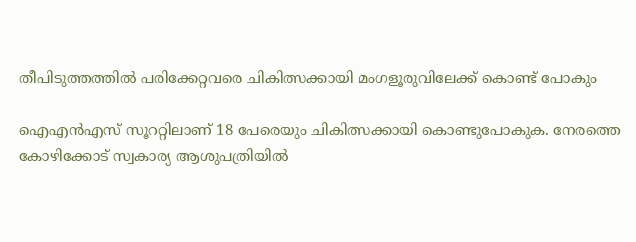തീപിടുത്തത്തിൽ പരിക്കേറ്റവരെ ചികിത്സക്കായി മംഗളൂരുവിലേക്ക് കൊണ്ട് പോകും

ഐഎൻഎസ് സൂററ്റിലാണ് 18 പേരെയും ചികിത്സക്കായി കൊണ്ടുപോകുക. നേരത്തെ കോഴിക്കോട് സ്വകാര്യ ആശുപത്രിയിൽ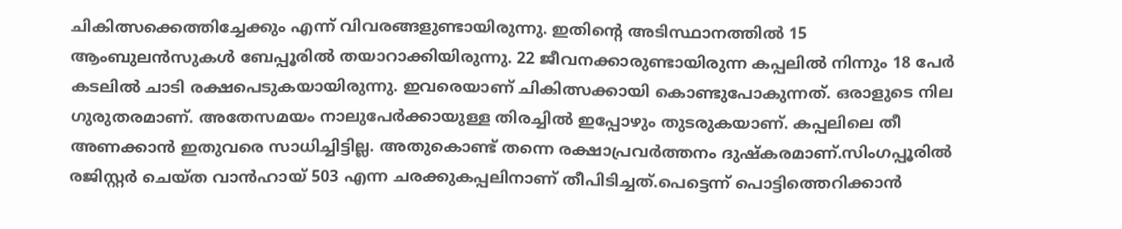ചികിത്സക്കെത്തിച്ചേക്കും എന്ന് വിവരങ്ങളുണ്ടായിരുന്നു. ഇതിന്റെ അടിസ്ഥാനത്തിൽ 15 ആംബുലൻസുകൾ ബേപ്പൂരിൽ തയാറാക്കിയിരുന്നു. 22 ജീവനക്കാരുണ്ടായിരുന്ന കപ്പലിൽ നിന്നും 18 പേർ കടലിൽ ചാടി രക്ഷപെടുകയായിരുന്നു. ഇവരെയാണ് ചികിത്സക്കായി കൊണ്ടുപോകുന്നത്. ഒരാളുടെ നില ഗുരുതരമാണ്. അതേസമയം നാലുപേർക്കായുള്ള തിരച്ചിൽ ഇപ്പോഴും തുടരുകയാണ്. കപ്പലിലെ തീ അണക്കാൻ ഇതുവരെ സാധിച്ചിട്ടില്ല. അതുകൊണ്ട് തന്നെ രക്ഷാപ്രവർത്തനം ദുഷ്‌കരമാണ്.സിംഗപ്പൂരിൽ രജിസ്റ്റർ ചെയ്‌ത വാൻഹായ് 503 എന്ന ചരക്കുകപ്പലിനാണ് തീപിടിച്ചത്.പെട്ടെന്ന് പൊട്ടിത്തെറിക്കാൻ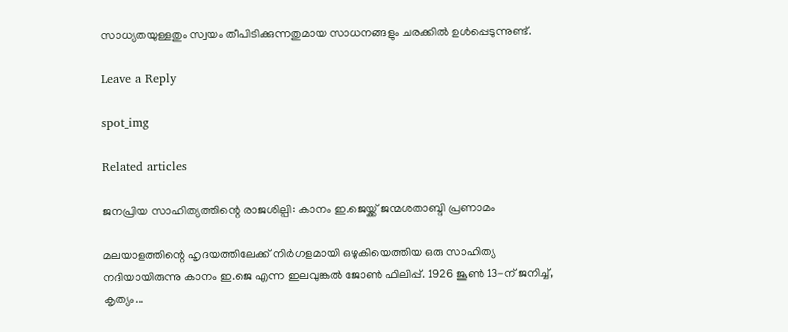സാധ്യതയുള്ളതും സ്വയം തീപിടിക്കുന്നതുമായ സാധനങ്ങളും ചരക്കിൽ ഉൾപ്പെടുന്നുണ്ട്.

Leave a Reply

spot_img

Related articles

ജനപ്രിയ സാഹിത്യത്തിന്റെ രാജശില്പി: കാനം ഇ.ജെയ്ക്ക് ജന്മശതാബ്ദി പ്രണാമം

മലയാളത്തിന്റെ ഹൃദയത്തിലേക്ക് നിർഗളമായി ഒഴുകിയെത്തിയ ഒരു സാഹിത്യ നദിയായിരുന്നു കാനം ഇ.ജെ എന്ന ഇലവുങ്കൽ ജോൺ ഫിലിപ്പ്. 1926 ജൂൺ 13-ന് ജനിച്ച്, കൃത്യം...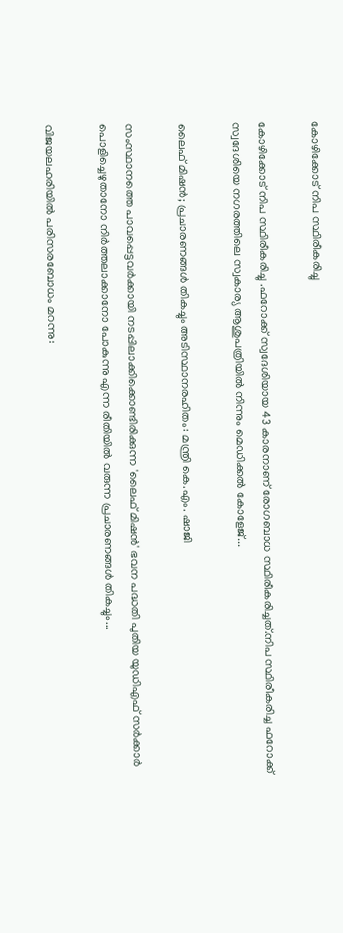കോഴിക്കോട് നിപ സ്ഥിരീകരിച്ചു

കോഴിക്കോട് നിപ സ്ഥിരീകരിച്ചു .ഫറോക്ക് സ്വദേശിയായ 43 കാരനാണ് രോഗബാധ സ്ഥിരീകരിച്ചത്.നിപ സ്ഥിരീകരിച്ച ഫറോക്ക് സ്വദേശിയെ നഗരത്തിലെ സ്വകാര്യ ആശുപത്രിയിൽ നിന്നും മെഡിക്കൽ കോളേജ്...

ലൈഫ് മിഷൻ; പ്രചാരണങ്ങള്‍ തികച്ചും അടിസ്ഥാനരഹിതം: മന്ത്രി കെ.എം. ഷാജി

സംസ്ഥാനത്തെ പാവപ്പെട്ടവർക്കായി നടപ്പിലാക്കിക്കൊണ്ടിരിക്കുന്ന 'ലൈഫ് മിഷൻ' ഭവന പദ്ധതി പുതിയ യുഡിഎഫ് സർക്കാർ പൊളിച്ചെഴുതാനോ നിർത്തലാക്കാനോ പോകുന്നു എന്ന രീതിയില്‍ വരുന്ന പ്രചാരണങ്ങള്‍ തികച്ചും...

വിജയലഹരിയിൽ പരിസരബോധം മറന്നു: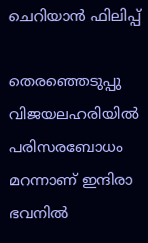ചെറിയാൻ ഫിലിപ്പ്

തെരഞ്ഞെടുപ്പു വിജയലഹരിയിൽ പരിസരബോധം മറന്നാണ് ഇന്ദിരാ ഭവനിൽ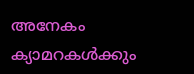അനേകം ക്യാമറകൾക്കും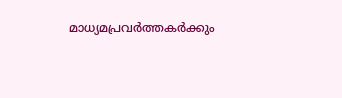മാധ്യമപ്രവർത്തകർക്കും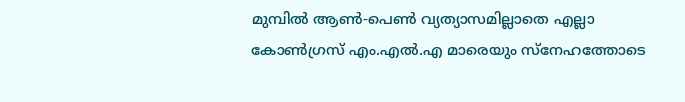മുമ്പിൽ ആൺ-പെൺ വ്യത്യാസമില്ലാതെ എല്ലാ കോൺഗ്രസ് എം.എൽ.എ മാരെയും സ്നേഹത്തോടെ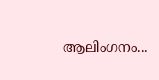ആലിംഗനം...